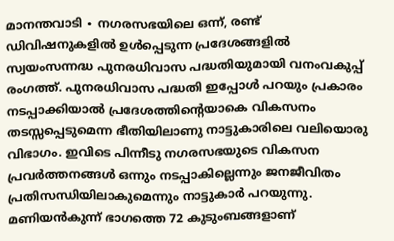മാനന്തവാടി ∙ നഗരസഭയിലെ ഒന്ന്, രണ്ട് ഡിവിഷനുകളിൽ ഉൾപ്പെടുന്ന പ്രദേശങ്ങളിൽ സ്വയംസന്നദ്ധ പുനരധിവാസ പദ്ധതിയുമായി വനംവകുപ്പ് രംഗത്ത്. പുനരധിവാസ പദ്ധതി ഇപ്പോൾ പറയും പ്രകാരം നടപ്പാക്കിയാൽ പ്രദേശത്തിന്റെയാകെ വികസനം തടസ്സപ്പെടുമെന്ന ഭീതിയിലാണു നാട്ടുകാരിലെ വലിയൊരു വിഭാഗം. ഇവിടെ പിന്നീടു നഗരസഭയുടെ വികസന പ്രവർത്തനങ്ങൾ ഒന്നും നടപ്പാകില്ലെന്നും ജനജീവിതം പ്രതിസന്ധിയിലാകുമെന്നും നാട്ടുകാർ പറയുന്നു.
മണിയൻകുന്ന് ഭാഗത്തെ 72 കുടുംബങ്ങളാണ്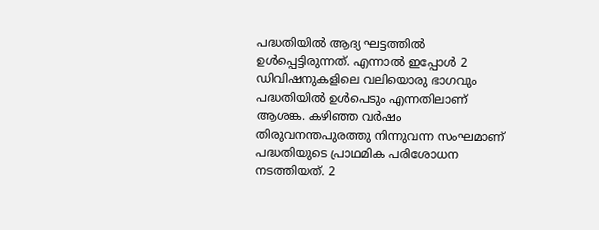പദ്ധതിയിൽ ആദ്യ ഘട്ടത്തിൽ ഉൾപ്പെട്ടിരുന്നത്. എന്നാൽ ഇപ്പോൾ 2 ഡിവിഷനുകളിലെ വലിയൊരു ഭാഗവും പദ്ധതിയിൽ ഉൾപെടും എന്നതിലാണ് ആശങ്ക. കഴിഞ്ഞ വർഷം തിരുവനന്തപുരത്തു നിന്നുവന്ന സംഘമാണ് പദ്ധതിയുടെ പ്രാഥമിക പരിശോധന നടത്തിയത്. 2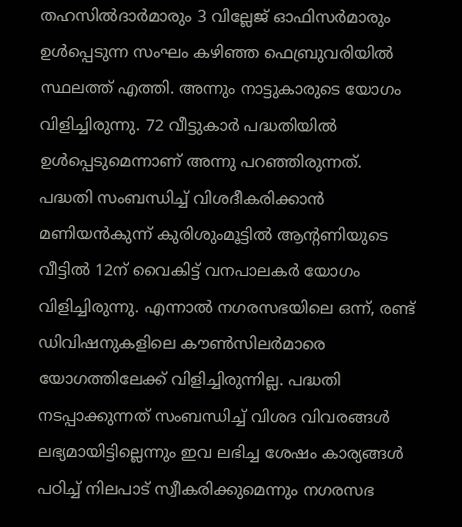തഹസിൽദാർമാരും 3 വില്ലേജ് ഓഫിസർമാരും ഉൾപ്പെടുന്ന സംഘം കഴിഞ്ഞ ഫെബ്രുവരിയിൽ സ്ഥലത്ത് എത്തി. അന്നും നാട്ടുകാരുടെ യോഗം വിളിച്ചിരുന്നു. 72 വീട്ടുകാർ പദ്ധതിയിൽ ഉൾപ്പെടുമെന്നാണ് അന്നു പറഞ്ഞിരുന്നത്.
പദ്ധതി സംബന്ധിച്ച് വിശദീകരിക്കാൻ മണിയൻകുന്ന് കുരിശുംമൂട്ടിൽ ആന്റണിയുടെ വീട്ടിൽ 12ന് വൈകിട്ട് വനപാലകർ യോഗം വിളിച്ചിരുന്നു. എന്നാൽ നഗരസഭയിലെ ഒന്ന്, രണ്ട് ഡിവിഷനുകളിലെ കൗൺസിലർമാരെ യോഗത്തിലേക്ക് വിളിച്ചിരുന്നില്ല. പദ്ധതി നടപ്പാക്കുന്നത് സംബന്ധിച്ച് വിശദ വിവരങ്ങൾ ലഭ്യമായിട്ടില്ലെന്നും ഇവ ലഭിച്ച ശേഷം കാര്യങ്ങൾ പഠിച്ച് നിലപാട് സ്വീകരിക്കുമെന്നും നഗരസഭ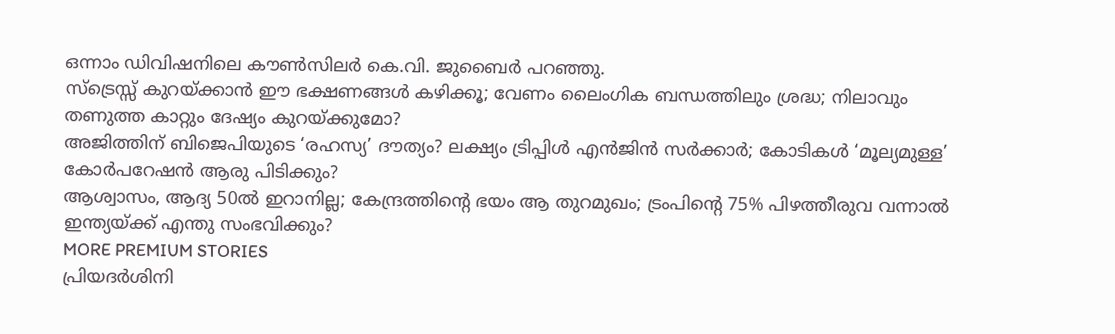ഒന്നാം ഡിവിഷനിലെ കൗൺസിലർ കെ.വി. ജുബൈർ പറഞ്ഞു.
സ്ട്രെസ്സ് കുറയ്ക്കാൻ ഈ ഭക്ഷണങ്ങൾ കഴിക്കൂ; വേണം ലൈംഗിക ബന്ധത്തിലും ശ്രദ്ധ; നിലാവും തണുത്ത കാറ്റും ദേഷ്യം കുറയ്ക്കുമോ?
അജിത്തിന് ബിജെപിയുടെ ‘രഹസ്യ’ ദൗത്യം? ലക്ഷ്യം ട്രിപ്പിൾ എൻജിൻ സർക്കാർ; കോടികൾ ‘മൂല്യമുള്ള’ കോർപറേഷൻ ആരു പിടിക്കും?
ആശ്വാസം, ആദ്യ 50ൽ ഇറാനില്ല; കേന്ദ്രത്തിന്റെ ഭയം ആ തുറമുഖം; ട്രംപിന്റെ 75% പിഴത്തീരുവ വന്നാൽ ഇന്ത്യയ്ക്ക് എന്തു സംഭവിക്കും?
MORE PREMIUM STORIES
പ്രിയദർശിനി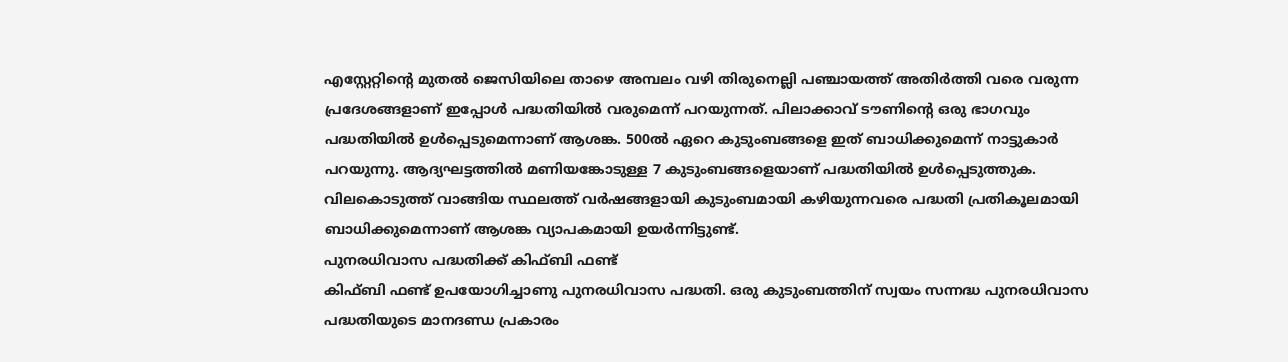എസ്റ്റേറ്റിന്റെ മുതൽ ജെസിയിലെ താഴെ അമ്പലം വഴി തിരുനെല്ലി പഞ്ചായത്ത് അതിർത്തി വരെ വരുന്ന പ്രദേശങ്ങളാണ് ഇപ്പോൾ പദ്ധതിയിൽ വരുമെന്ന് പറയുന്നത്. പിലാക്കാവ് ടൗണിന്റെ ഒരു ഭാഗവും പദ്ധതിയിൽ ഉൾപ്പെടുമെന്നാണ് ആശങ്ക. 500ൽ ഏറെ കുടുംബങ്ങളെ ഇത് ബാധിക്കുമെന്ന് നാട്ടുകാർ പറയുന്നു. ആദ്യഘട്ടത്തിൽ മണിയങ്കോടുള്ള 7 കുടുംബങ്ങളെയാണ് പദ്ധതിയിൽ ഉൾപ്പെടുത്തുക. വിലകൊടുത്ത് വാങ്ങിയ സ്ഥലത്ത് വർഷങ്ങളായി കുടുംബമായി കഴിയുന്നവരെ പദ്ധതി പ്രതികൂലമായി ബാധിക്കുമെന്നാണ് ആശങ്ക വ്യാപകമായി ഉയർന്നിട്ടുണ്ട്.
പുനരധിവാസ പദ്ധതിക്ക് കിഫ്ബി ഫണ്ട്
കിഫ്ബി ഫണ്ട് ഉപയോഗിച്ചാണു പുനരധിവാസ പദ്ധതി. ഒരു കുടുംബത്തിന് സ്വയം സന്നദ്ധ പുനരധിവാസ പദ്ധതിയുടെ മാനദണ്ഡ പ്രകാരം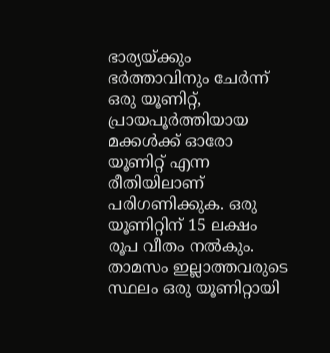ഭാര്യയ്ക്കും ഭർത്താവിനും ചേർന്ന് ഒരു യൂണിറ്റ്, പ്രായപൂർത്തിയായ മക്കൾക്ക് ഓരോ യൂണിറ്റ് എന്ന രീതിയിലാണ് പരിഗണിക്കുക. ഒരു യൂണിറ്റിന് 15 ലക്ഷം രൂപ വീതം നൽകും. താമസം ഇല്ലാത്തവരുടെ സ്ഥലം ഒരു യൂണിറ്റായി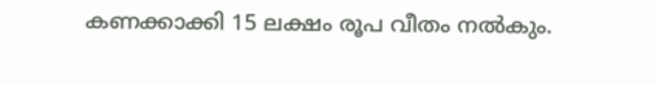കണക്കാക്കി 15 ലക്ഷം രൂപ വീതം നൽകും.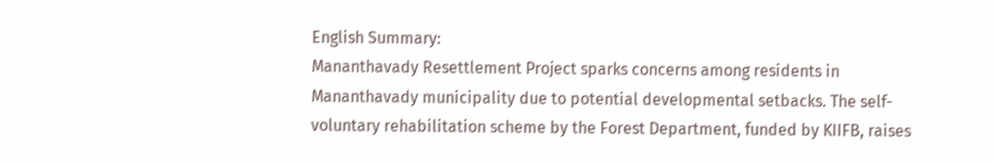English Summary:
Mananthavady Resettlement Project sparks concerns among residents in Mananthavady municipality due to potential developmental setbacks. The self-voluntary rehabilitation scheme by the Forest Department, funded by KIIFB, raises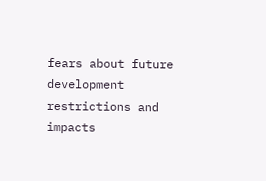fears about future development restrictions and impacts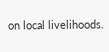on local livelihoods.